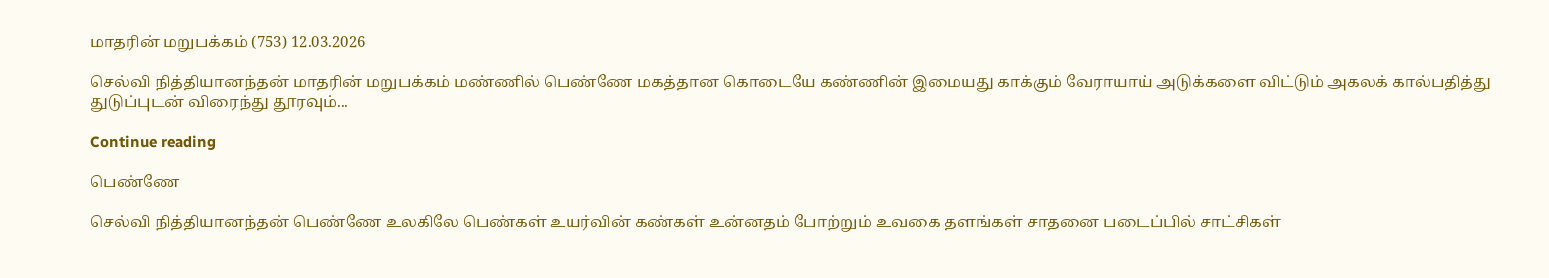மாதரின் மறுபக்கம் (753) 12.03.2026

செல்வி நித்தியானந்தன் மாதரின் மறுபக்கம் மண்ணில் பெண்ணே மகத்தான கொடையே கண்ணின் இமையது காக்கும் வேராயாய் அடுக்களை விட்டும் அகலக் கால்பதித்து துடுப்புடன் விரைந்து தூரவும்...

Continue reading

பெண்ணே

செல்வி நித்தியானந்தன் பெண்ணே உலகிலே பெண்கள் உயர்வின் கண்கள் உன்னதம் போற்றும் உவகை தளங்கள் சாதனை படைப்பில் சாட்சிகள்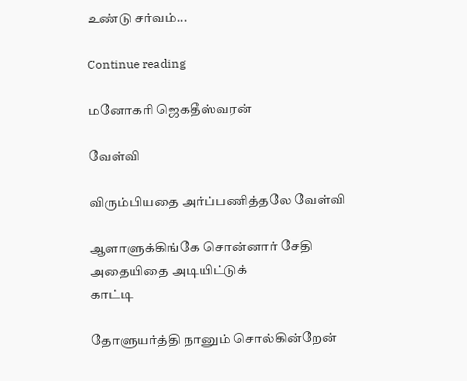உண்டு சர்வம்...

Continue reading

மனோகரி ஜெகதீஸ்வரன்

வேள்வி

விரும்பியதை அர்ப்பணித்தலே வேள்வி

ஆளாளுக்கிங்கே சொன்னார் சேதி
அதையிதை அடியிட்டுக்
காட்டி

தோளுயர்த்தி நானும் சொல்கின்றேன்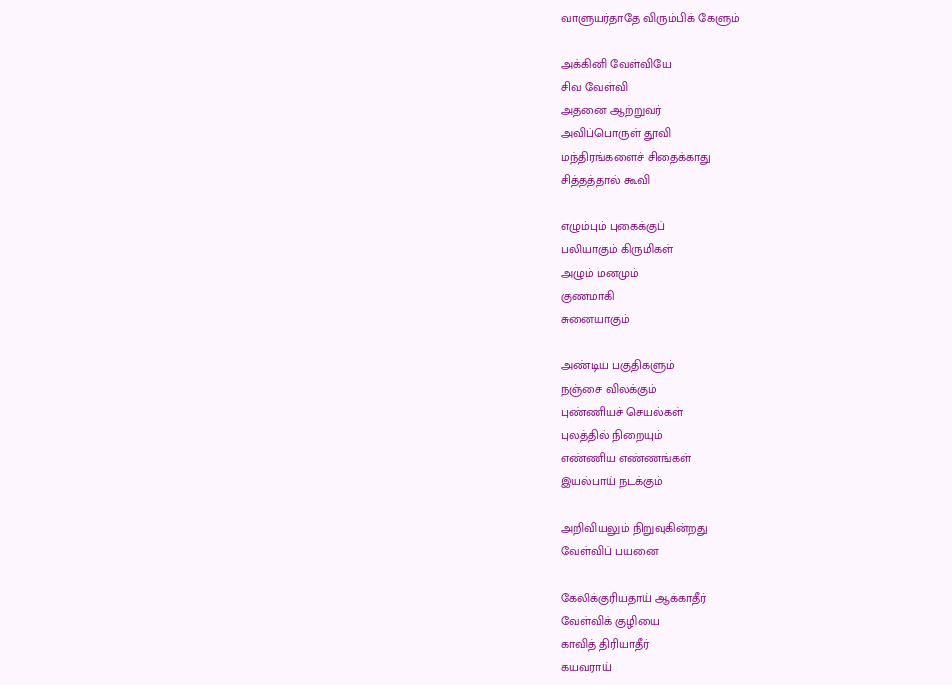வாளுயர்தாதே விரும்பிக் கேளும்

அக்கினி வேள்வியே
சிவ வேள்வி
அதனை ஆற்றுவர்
அவிப்பொருள் தூவி
மந்திரங்களைச் சிதைக்காது
சித்தத்தால் கூவி

எழும்பும் புகைக்குப்
பலியாகும் கிருமிகள்
அழும் மனமும்
குணமாகி
சுனையாகும்

அண்டிய பகுதிகளும்
நஞ்சை விலக்கும்
புண்ணியச் செயல்கள்
புலத்தில் நிறையும்
எண்ணிய எண்ணங்கள்
இயல்பாய் நடக்கும்

அறிவியலும் நிறுவுகின்றது
வேள்விப் பயனை

கேலிக்குரியதாய் ஆக்காதீர்
வேள்விக் குழியை
காவித் திரியாதீர்
கயவராய்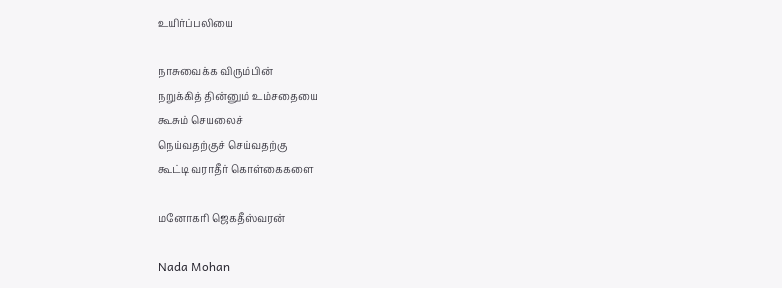உயிர்ப்பலியை

நாசுவைக்க விரும்பின்
நறுக்கித் தின்னும் உம்சதையை
கூசும் செயலைச்
நெய்வதற்குச் செய்வதற்கு
கூட்டி வராதீர் கொள்கைகளை

மனோகரி ஜெகதீஸ்வரன்

Nada Mohan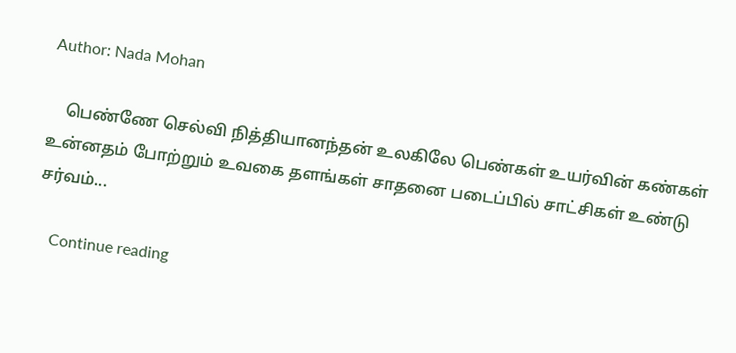Author: Nada Mohan

    பெண்ணே செல்வி நித்தியானந்தன் உலகிலே பெண்கள் உயர்வின் கண்கள் உன்னதம் போற்றும் உவகை தளங்கள் சாதனை படைப்பில் சாட்சிகள் உண்டு சர்வம்...

    Continue reading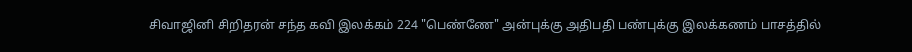சிவாஜினி சிறிதரன் சந்த கவி இலக்கம் 224 "பெண்ணே" அன்புக்கு அதிபதி பண்புக்கு இலக்கணம் பாசத்தில்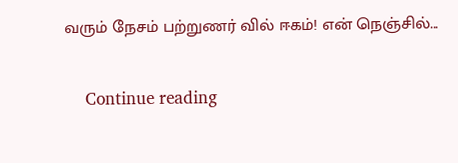வரும் நேசம் பற்றுணர் வில் ஈகம்! என் நெஞ்சில்...

    Continue reading